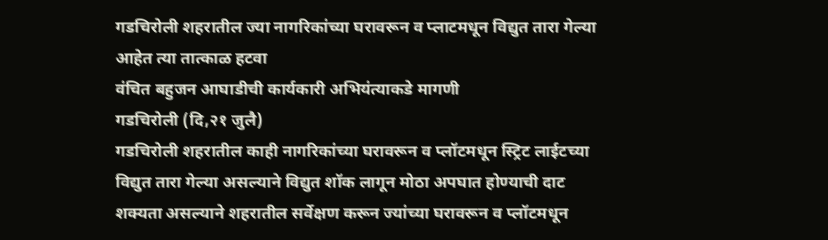गडचिरोली शहरातील ज्या नागरिकांच्या घरावरून व प्लाटमधून विद्युत तारा गेल्या आहेत त्या तात्काळ हटवा
वंचित बहुजन आघाडीची कार्यकारी अभियंत्याकडे मागणी
गडचिरोली (दि,२१ जुलै)
गडचिरोली शहरातील काही नागरिकांच्या घरावरून व प्लॉटमधून स्ट्रिट लाईटच्या विद्युत तारा गेल्या असल्याने विद्युत शॉक लागून मोठा अपघात होण्याची दाट शक्यता असल्याने शहरातील सर्वेक्षण करून ज्यांच्या घरावरून व प्लॉटमधून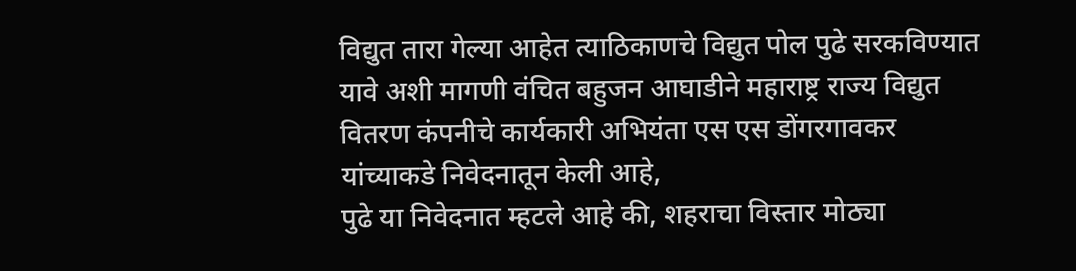विद्युत तारा गेल्या आहेत त्याठिकाणचे विद्युत पोल पुढे सरकविण्यात यावे अशी मागणी वंचित बहुजन आघाडीने महाराष्ट्र राज्य विद्युत वितरण कंपनीचे कार्यकारी अभियंता एस एस डोंगरगावकर यांच्याकडे निवेदनातून केली आहे,
पुढे या निवेदनात म्हटले आहे की, शहराचा विस्तार मोठ्या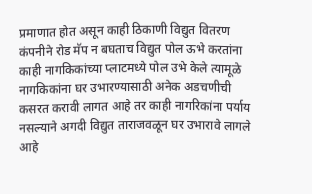प्रमाणात होत असून काही ठिकाणी विद्युत वितरण कंपनीने रोड मॅप न बघताच विद्युत पोल ऊभे करतांना काही नागकिकांच्या प्लाटमध्ये पोल उभे केले त्यामूळे नागकिकांना घर उभारण्यासाठी अनेक अडचणीची कसरत करावी लागत आहे तर काही नागरिकांना पर्याय नसल्याने अगदी विद्युत ताराजवळून घर उभारावे लागले आहे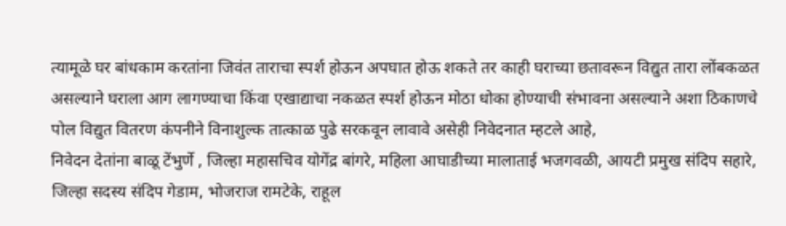त्यामूळे घर बांधकाम करतांना जिवंत ताराचा स्पर्श होऊन अपघात होऊ शकते तर काही घराच्या छतावरून विद्युत तारा लोंबकळत असल्याने घराला आग लागण्याचा किंवा एखाद्याचा नकळत स्पर्श होऊन मोठा धोका होण्याची संभावना असल्याने अशा ठिकाणचे पोल विद्युत वितरण कंपनीने विनाशुल्क तात्काळ पुढे सरकवून लावावे असेही निवेदनात म्हटले आहे,
निवेदन देतांना बाळू टेंभुर्णे , जिल्हा महासचिव योगेंद्र बांगरे, महिला आघाडीच्या मालाताई भजगवळी, आयटी प्रमुख संदिप सहारे, जिल्हा सदस्य संदिप गेडाम, भोजराज रामटेके, राहूल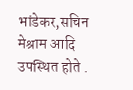भांडेकर,सचिन मेश्राम आदि उपस्थित होते .